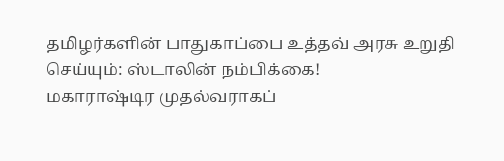தமிழர்களின் பாதுகாப்பை உத்தவ் அரசு உறுதி செய்யும்: ஸ்டாலின் நம்பிக்கை!
மகாராஷ்டிர முதல்வராகப்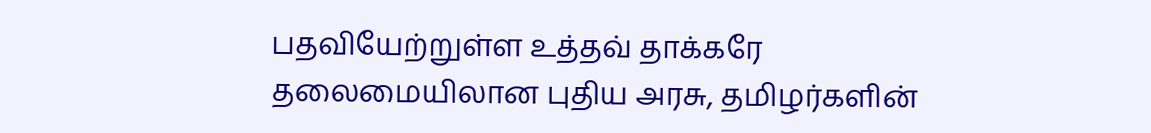பதவியேற்றுள்ள உத்தவ் தாக்கரே தலைமையிலான புதிய அரசு, தமிழர்களின்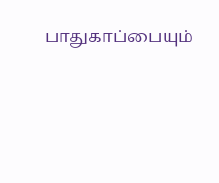பாதுகாப்பையும்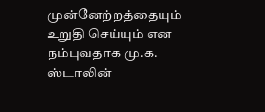முன்னேற்றத்தையும் உறுதி செய்யும் என நம்புவதாக மு.க. ஸ்டாலின்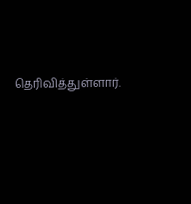தெரிவித்துள்ளார்.